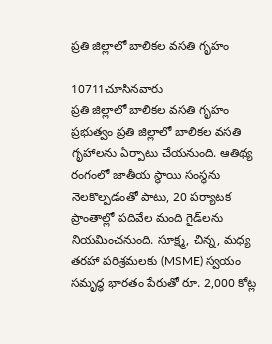ప్రతి జిల్లాలో బాలికల వసతి గృహం

10711చూసినవారు
ప్రతి జిల్లాలో బాలికల వసతి గృహం
ప్రభుత్వం ప్రతి జిల్లాలో బాలికల వసతి గృహాలను ఏర్పాటు చేయనుంది. ఆతిథ్య రంగంలో జాతీయ స్థాయి సంస్థను నెలకొల్పడంతో పాటు, 20 పర్యాటక ప్రాంతాల్లో పదివేల మంది గైడ్‌లను నియమించనుంది. సూక్ష్మ, చిన్న, మధ్య తరహా పరిశ్రమలకు (MSME) స్వయం సమృద్ధ భారతం పేరుతో రూ. 2,000 కోట్ల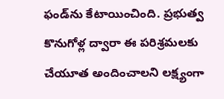ఫండ్‌ను కేటాయించింది. ప్రభుత్వ కొనుగోళ్ల ద్వారా ఈ పరిశ్రమలకు చేయూత అందించాలని లక్ష్యంగా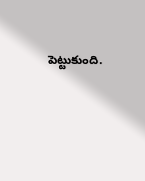పెట్టుకుంది.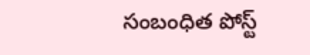సంబంధిత పోస్ట్